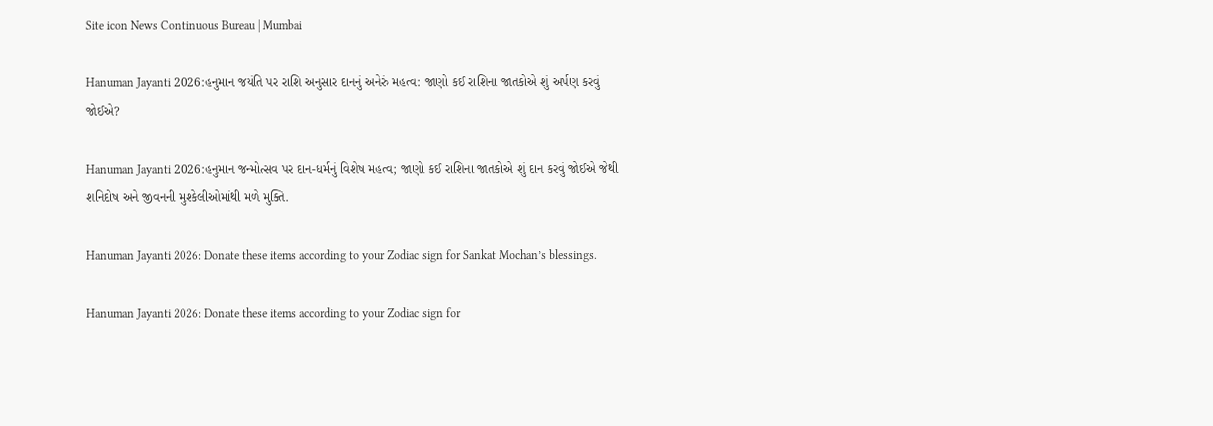Site icon News Continuous Bureau | Mumbai

Hanuman Jayanti 2026:હનુમાન જયંતિ પર રાશિ અનુસાર દાનનું અનેરું મહત્વ: જાણો કઈ રાશિના જાતકોએ શું અર્પણ કરવું જોઈએ?

Hanuman Jayanti 2026:હનુમાન જન્મોત્સવ પર દાન-ધર્મનું વિશેષ મહત્વ; જાણો કઈ રાશિના જાતકોએ શું દાન કરવું જોઈએ જેથી શનિદોષ અને જીવનની મુશ્કેલીઓમાંથી મળે મુક્તિ.

Hanuman Jayanti 2026: Donate these items according to your Zodiac sign for Sankat Mochan’s blessings.

Hanuman Jayanti 2026: Donate these items according to your Zodiac sign for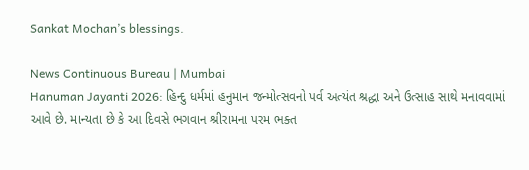Sankat Mochan’s blessings.

News Continuous Bureau | Mumbai
Hanuman Jayanti 2026: હિન્દુ ધર્મમાં હનુમાન જન્મોત્સવનો પર્વ અત્યંત શ્રદ્ધા અને ઉત્સાહ સાથે મનાવવામાં આવે છે. માન્યતા છે કે આ દિવસે ભગવાન શ્રીરામના પરમ ભક્ત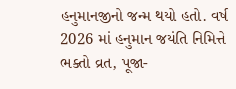હનુમાનજીનો જન્મ થયો હતો. વર્ષ 2026 માં હનુમાન જયંતિ નિમિત્તે ભક્તો વ્રત, પૂજા-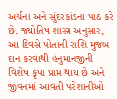અર્ચના અને સુંદરકાંડના પાઠ કરે છે. જ્યોતિષ શાસ્ત્ર અનુસાર, આ દિવસે પોતાની રાશિ મુજબ દાન કરવાથી હનુમાનજીની વિશેષ કૃપા પ્રાપ્ત થાય છે અને જીવનમાં આવતી પરેશાનીઓ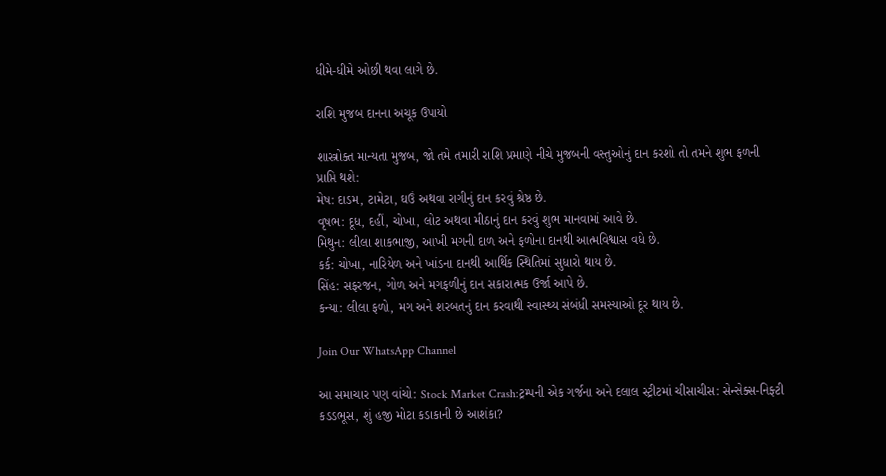ધીમે-ધીમે ઓછી થવા લાગે છે.

રાશિ મુજબ દાનના અચૂક ઉપાયો

શાસ્ત્રોક્ત માન્યતા મુજબ, જો તમે તમારી રાશિ પ્રમાણે નીચે મુજબની વસ્તુઓનું દાન કરશો તો તમને શુભ ફળની પ્રાપ્તિ થશે:
મેષ: દાડમ, ટામેટા, ઘઉં અથવા રાગીનું દાન કરવું શ્રેષ્ઠ છે.
વૃષભ: દૂધ, દહીં, ચોખા, લોટ અથવા મીઠાનું દાન કરવું શુભ માનવામાં આવે છે.
મિથુન: લીલા શાકભાજી, આખી મગની દાળ અને ફળોના દાનથી આત્મવિશ્વાસ વધે છે.
કર્ક: ચોખા, નારિયેળ અને ખાંડના દાનથી આર્થિક સ્થિતિમાં સુધારો થાય છે.
સિંહ: સફરજન, ગોળ અને મગફળીનું દાન સકારાત્મક ઉર્જા આપે છે.
કન્યા: લીલા ફળો, મગ અને શરબતનું દાન કરવાથી સ્વાસ્થ્ય સંબંધી સમસ્યાઓ દૂર થાય છે.

Join Our WhatsApp Channel

આ સમાચાર પણ વાંચો: Stock Market Crash:ટ્રમ્પની એક ગર્જના અને દલાલ સ્ટ્રીટમાં ચીસાચીસ: સેન્સેક્સ-નિફ્ટી કડડભૂસ, શું હજી મોટા કડાકાની છે આશંકા?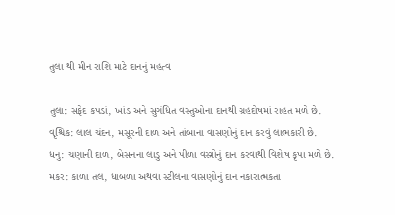તુલા થી મીન રાશિ માટે દાનનું મહત્વ

તુલા: સફેદ કપડાં, ખાંડ અને સુગંધિત વસ્તુઓના દાનથી ગ્રહદોષમાં રાહત મળે છે.
વૃશ્ચિક: લાલ ચંદન, મસૂરની દાળ અને તાંબાના વાસણોનું દાન કરવું લાભકારી છે.
ધનુ: ચણાની દાળ, બેસનના લાડુ અને પીળા વસ્ત્રોનું દાન કરવાથી વિશેષ કૃપા મળે છે.
મકર: કાળા તલ, ધાબળા અથવા સ્ટીલના વાસણોનું દાન નકારાત્મકતા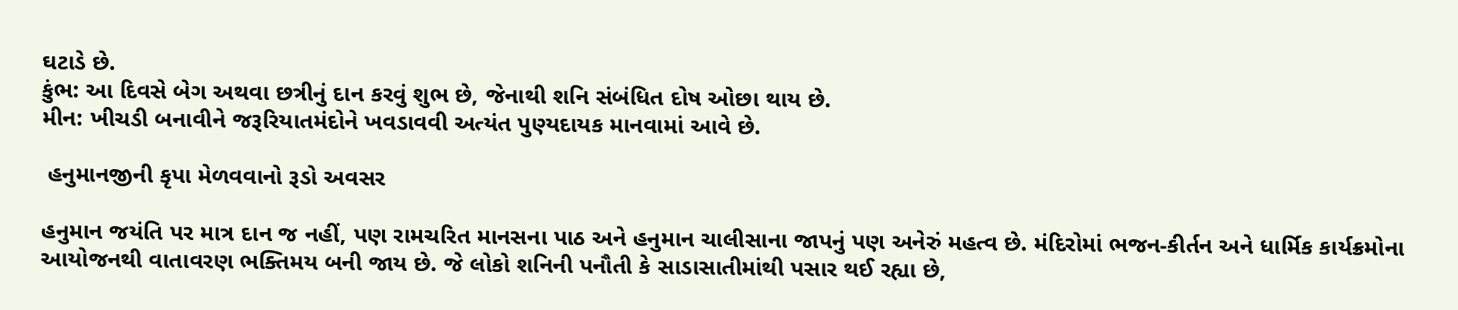ઘટાડે છે.
કુંભ: આ દિવસે બેગ અથવા છત્રીનું દાન કરવું શુભ છે, જેનાથી શનિ સંબંધિત દોષ ઓછા થાય છે.
મીન: ખીચડી બનાવીને જરૂરિયાતમંદોને ખવડાવવી અત્યંત પુણ્યદાયક માનવામાં આવે છે.

 હનુમાનજીની કૃપા મેળવવાનો રૂડો અવસર

હનુમાન જયંતિ પર માત્ર દાન જ નહીં, પણ રામચરિત માનસના પાઠ અને હનુમાન ચાલીસાના જાપનું પણ અનેરું મહત્વ છે. મંદિરોમાં ભજન-કીર્તન અને ધાર્મિક કાર્યક્રમોના આયોજનથી વાતાવરણ ભક્તિમય બની જાય છે. જે લોકો શનિની પનૌતી કે સાડાસાતીમાંથી પસાર થઈ રહ્યા છે,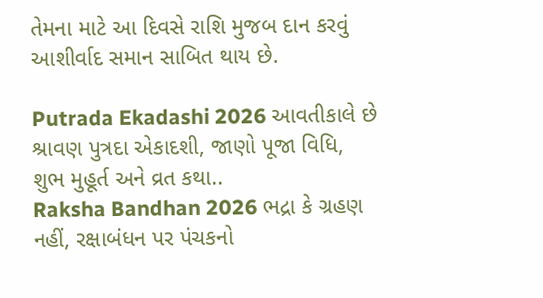તેમના માટે આ દિવસે રાશિ મુજબ દાન કરવું આશીર્વાદ સમાન સાબિત થાય છે.

Putrada Ekadashi 2026 આવતીકાલે છે શ્રાવણ પુત્રદા એકાદશી, જાણો પૂજા વિધિ, શુભ મુહૂર્ત અને વ્રત કથા..
Raksha Bandhan 2026 ભદ્રા કે ગ્રહણ નહીં, રક્ષાબંધન પર પંચકનો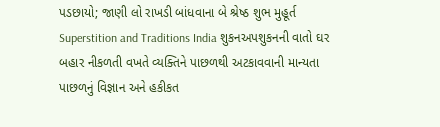પડછાયો; જાણી લો રાખડી બાંધવાના બે શ્રેષ્ઠ શુભ મુહૂર્ત
Superstition and Traditions India શુકનઅપશુકનની વાતો ઘર બહાર નીકળતી વખતે વ્યક્તિને પાછળથી અટકાવવાની માન્યતા પાછળનું વિજ્ઞાન અને હકીકત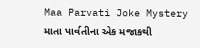Maa Parvati Joke Mystery માતા પાર્વતીના એક મજાકથી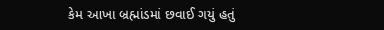કેમ આખા બ્રહ્માંડમાં છવાઈ ગયું હતું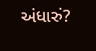અંધારું?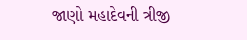જાણો મહાદેવની ત્રીજી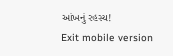આંખનું રહસ્ય!
Exit mobile version